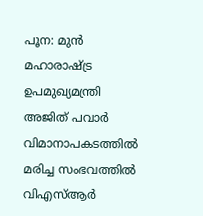പൂന: മുൻ മഹാരാഷ്ട്ര ഉപമുഖ്യമന്ത്രി അജിത് പവാർ വിമാനാപകടത്തിൽ മരിച്ച സംഭവത്തിൽ വിഎസ്ആർ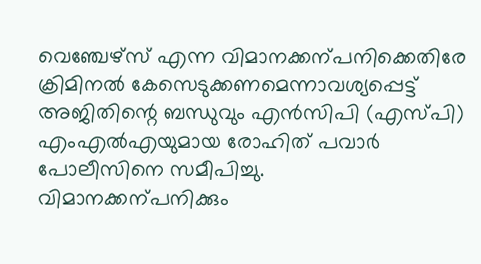വെഞ്ചേഴ്സ് എന്ന വിമാനക്കന്പനിക്കെതിരേ ക്രിമിനൽ കേസെടുക്കണമെന്നാവശ്യപ്പെട്ട് അജിതിന്റെ ബന്ധുവും എൻസിപി (എസ്പി) എംഎൽഎയുമായ രോഹിത് പവാർ പോലീസിനെ സമീപിച്ചു.
വിമാനക്കന്പനിക്കും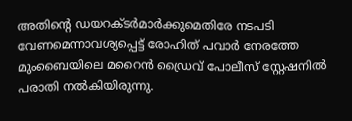അതിന്റെ ഡയറക്ടർമാർക്കുമെതിരേ നടപടി വേണമെന്നാവശ്യപ്പെട്ട് രോഹിത് പവാർ നേരത്തേ മുംബൈയിലെ മറൈൻ ഡ്രൈവ് പോലീസ് സ്റ്റേഷനിൽ പരാതി നൽകിയിരുന്നു.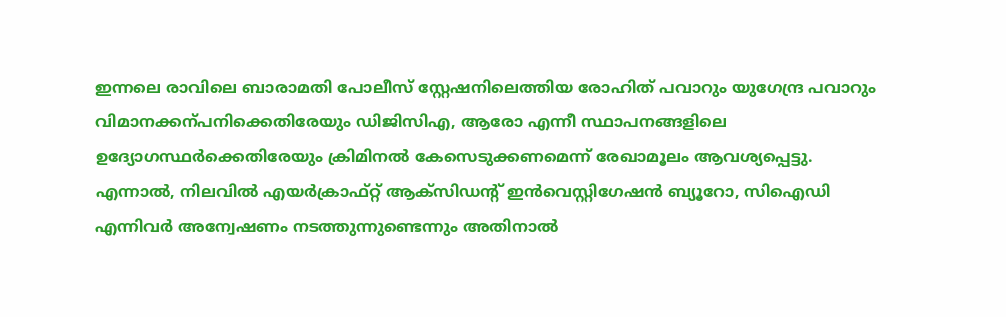ഇന്നലെ രാവിലെ ബാരാമതി പോലീസ് സ്റ്റേഷനിലെത്തിയ രോഹിത് പവാറും യുഗേന്ദ്ര പവാറും വിമാനക്കന്പനിക്കെതിരേയും ഡിജിസിഎ, ആരോ എന്നീ സ്ഥാപനങ്ങളിലെ ഉദ്യോഗസ്ഥർക്കെതിരേയും ക്രിമിനൽ കേസെടുക്കണമെന്ന് രേഖാമൂലം ആവശ്യപ്പെട്ടു.
എന്നാൽ, നിലവിൽ എയർക്രാഫ്റ്റ് ആക്സിഡന്റ് ഇൻവെസ്റ്റിഗേഷൻ ബ്യൂറോ, സിഐഡി എന്നിവർ അന്വേഷണം നടത്തുന്നുണ്ടെന്നും അതിനാൽ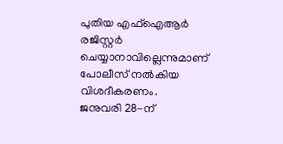പുതിയ എഫ്ഐആർ രജിസ്റ്റർ ചെയ്യാനാവില്ലെന്നുമാണ് പോലീസ് നൽകിയ വിശദീകരണം.
ജനുവരി 28-ന്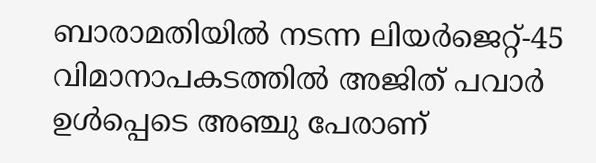ബാരാമതിയിൽ നടന്ന ലിയർജെറ്റ്-45 വിമാനാപകടത്തിൽ അജിത് പവാർ ഉൾപ്പെടെ അഞ്ചു പേരാണ്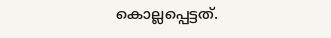കൊല്ലപ്പെട്ടത്.